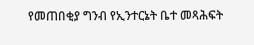የመጠበቂያ ግንብ የኢንተርኔት ቤተ መጻሕፍት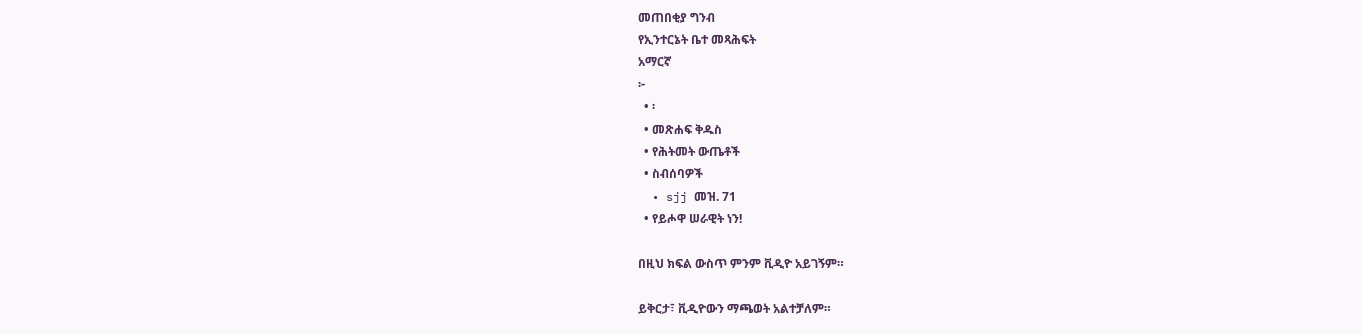መጠበቂያ ግንብ
የኢንተርኔት ቤተ መጻሕፍት
አማርኛ
፦
  • ፡
  • መጽሐፍ ቅዱስ
  • የሕትመት ውጤቶች
  • ስብሰባዎች
  • sjj መዝ. 71
  • የይሖዋ ሠራዊት ነን!

በዚህ ክፍል ውስጥ ምንም ቪዲዮ አይገኝም።

ይቅርታ፣ ቪዲዮውን ማጫወት አልተቻለም።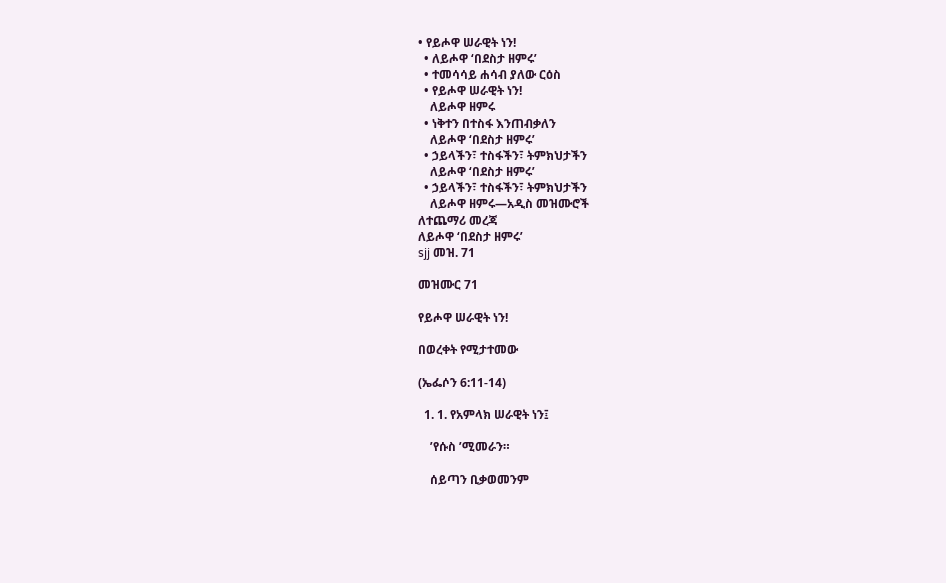• የይሖዋ ሠራዊት ነን!
  • ለይሖዋ ‘በደስታ ዘምሩ’
  • ተመሳሳይ ሐሳብ ያለው ርዕስ
  • የይሖዋ ሠራዊት ነን!
    ለይሖዋ ዘምሩ
  • ነቅተን በተስፋ እንጠብቃለን
    ለይሖዋ ‘በደስታ ዘምሩ’
  • ኃይላችን፣ ተስፋችን፣ ትምክህታችን
    ለይሖዋ ‘በደስታ ዘምሩ’
  • ኃይላችን፣ ተስፋችን፣ ትምክህታችን
    ለይሖዋ ዘምሩ—አዲስ መዝሙሮች
ለተጨማሪ መረጃ
ለይሖዋ ‘በደስታ ዘምሩ’
sjj መዝ. 71

መዝሙር 71

የይሖዋ ሠራዊት ነን!

በወረቀት የሚታተመው

(ኤፌሶን 6:11-14)

  1. 1. የአምላክ ሠራዊት ነን፤

    ’የሱስ ’ሚመራን።

    ሰይጣን ቢቃወመንም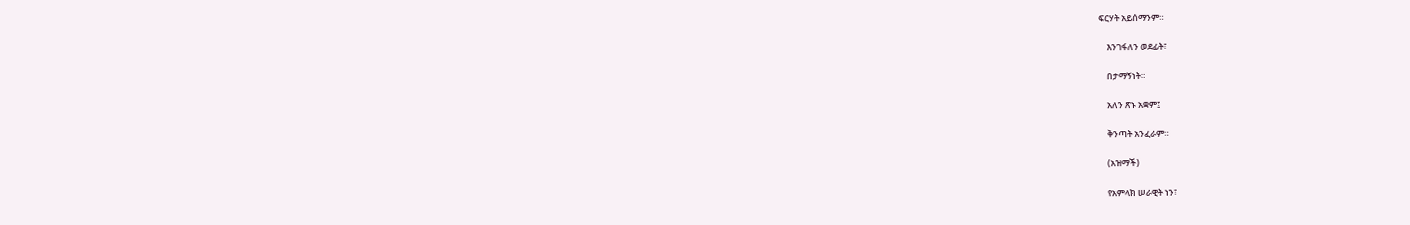ፍርሃት አይሰማንም።

    እንገፋለን ወደፊት፣

    በታማኝነት።

    አለን ጽኑ አቋም፤

    ቅንጣት አንፈራም።

    (አዝማች)

    የአምላክ ሠራዊት ነን፣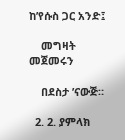ከ’የሱስ ጋር አንድ፤

    መግዛት መጀመሩን

    በደስታ ’ናውጅ።

  2. 2. ያምላክ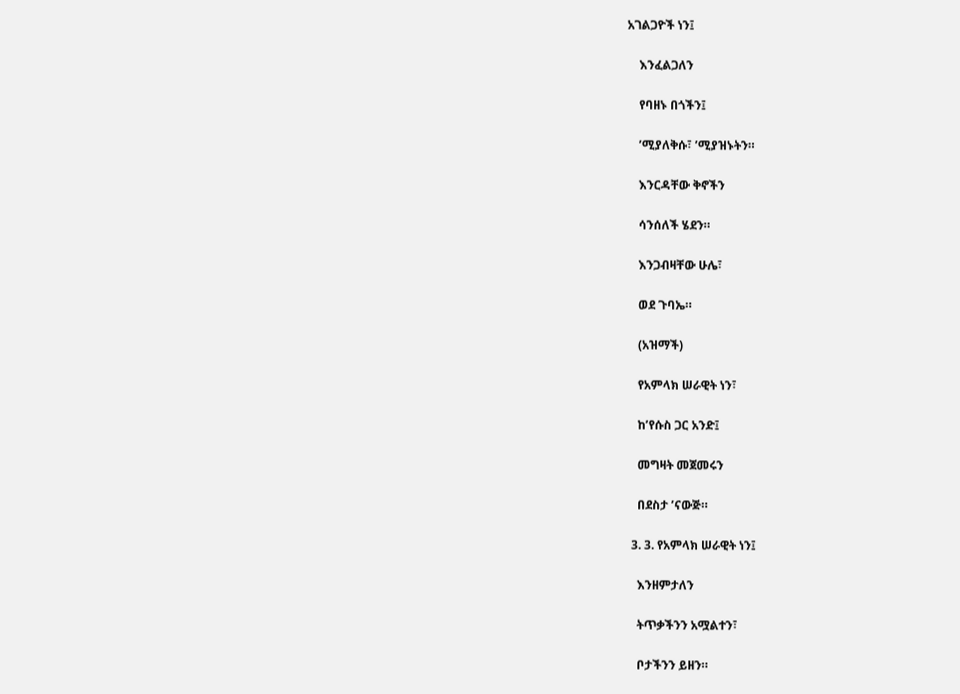አገልጋዮች ነን፤

    እንፈልጋለን

    የባዘኑ በጎችን፤

    ’ሚያለቅሱ፣ ’ሚያዝኑትን።

    እንርዳቸው ቅኖችን

    ሳንሰለች ሄደን።

    እንጋብዛቸው ሁሌ፣

    ወደ ጉባኤ።

    (አዝማች)

    የአምላክ ሠራዊት ነን፣

    ከ’የሱስ ጋር አንድ፤

    መግዛት መጀመሩን

    በደስታ ’ናውጅ።

  3. 3. የአምላክ ሠራዊት ነን፤

    እንዘምታለን

    ትጥቃችንን አሟልተን፣

    ቦታችንን ይዘን።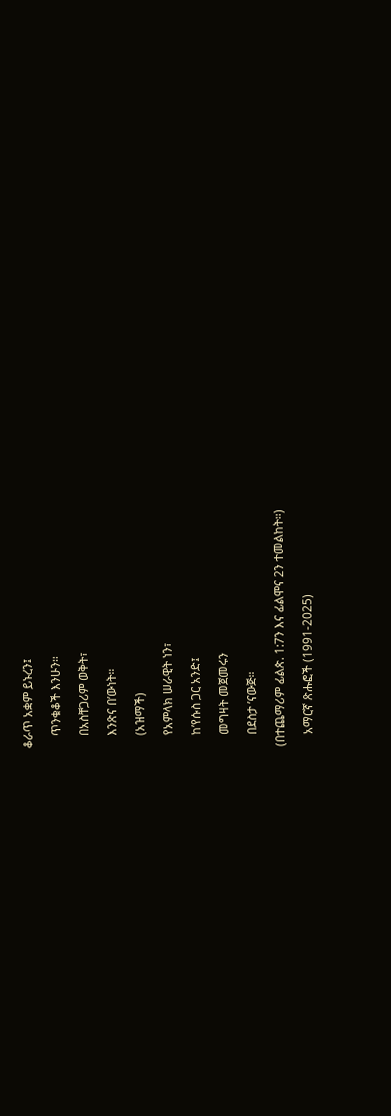ቆራጥ አቋም ይኑረን፤

    ጥንቁቆች እንሁን።

    በአስቸጋሪም ወቅት፣

    እንጽና በ’ውነት።

    (አዝማች)

    የአምላክ ሠራዊት ነን፣

    ከ’የሱስ ጋር አንድ፤

    መግዛት መጀመሩን

    በደስታ ’ናውጅ።

(በተጨማሪም ፊልጵ. 1:7ን እና ፊልሞና 2ን ተመልከት።)

    አማርኛ ጽሑፎች (1991-2025)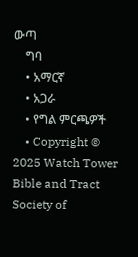ውጣ
    ግባ
    • አማርኛ
    • አጋራ
    • የግል ምርጫዎች
    • Copyright © 2025 Watch Tower Bible and Tract Society of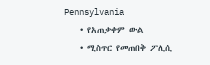Pennsylvania
    • የአጠቃቀም ውል
    • ሚስጥር የመጠበቅ ፖሊሲ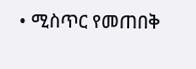• ሚስጥር የመጠበቅ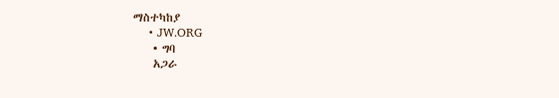ማስተካከያ
    • JW.ORG
    • ግባ
    አጋራ